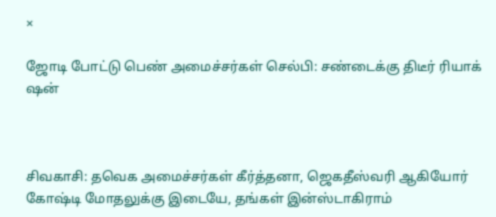×

ஜோடி போட்டு பெண் அமைச்சர்கள் செல்பி: சண்டைக்கு திடீர் ரியாக் ஷன்



சிவகாசி: தவெக அமைச்சர்கள் கீர்த்தனா, ஜெகதீஸ்வரி ஆகியோர் கோஷ்டி மோதலுக்கு இடையே, தங்கள் இன்ஸ்டாகிராம்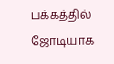பக்கத்தில் ஜோடியாக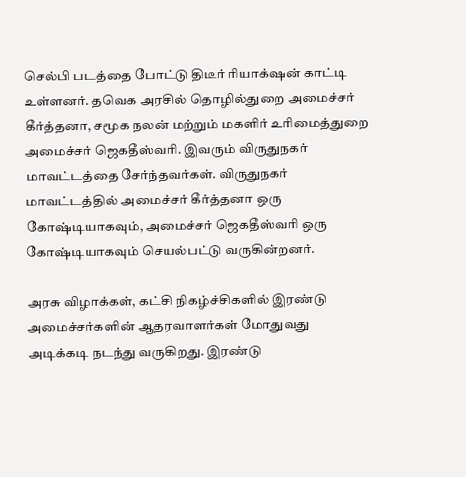செல்பி படத்தை போட்டு திடீர் ரியாக்‌ஷன் காட்டி உள்ளனர். தவெக அரசில் தொழில்துறை அமைச்சர் கீர்த்தனா, சமூக நலன் மற்றும் மகளிர் உரிமைத்துறை அமைச்சர் ஜெகதீஸ்வரி. இவரும் விருதுநகர் மாவட்டத்தை சேர்ந்தவர்கள். விருதுநகர் மாவட்டத்தில் அமைச்சர் கீர்த்தனா ஒரு கோஷ்டியாகவும், அமைச்சர் ஜெகதீஸ்வரி ஒரு கோஷ்டியாகவும் செயல்பட்டு வருகின்றனர்.

அரசு விழாக்கள், கட்சி நிகழ்ச்சிகளில் இரண்டு அமைச்சர்களின் ஆதரவாளர்கள் மோதுவது அடிக்கடி நடந்து வருகிறது. இரண்டு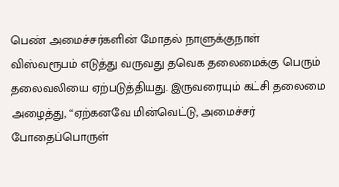பெண் அமைச்சர்களின் மோதல் நாளுக்குநாள் விஸ்வரூபம் எடுத்து வருவது தவெக தலைமைக்கு பெரும் தலைவலியை ஏற்படுத்தியது. இருவரையும் கட்சி தலைமை அழைத்து, ‘‘ஏற்கனவே மின்வெட்டு, அமைச்சர் போதைப்பொருள்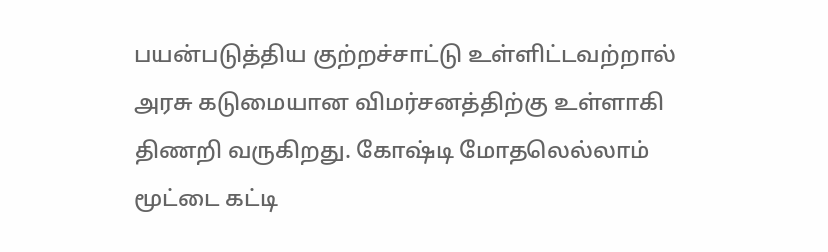பயன்படுத்திய குற்றச்சாட்டு உள்ளிட்டவற்றால் அரசு கடுமையான விமர்சனத்திற்கு உள்ளாகி திணறி வருகிறது. கோஷ்டி மோதலெல்லாம் மூட்டை கட்டி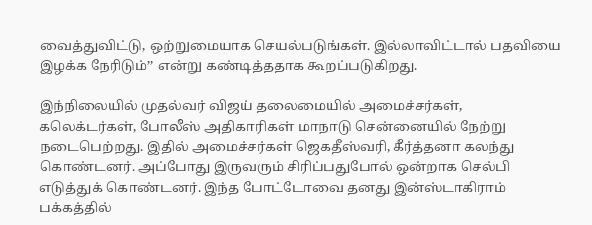வைத்துவிட்டு, ஒற்றுமையாக செயல்படுங்கள். இல்லாவிட்டால் பதவியை இழக்க நேரிடும்’’ என்று கண்டித்ததாக கூறப்படுகிறது.

இந்நிலையில் முதல்வர் விஜய் தலைமையில் அமைச்சர்கள், கலெக்டர்கள், போலீஸ் அதிகாரிகள் மாநாடு சென்னையில் நேற்று நடைபெற்றது. இதில் அமைச்சர்கள் ஜெகதீஸ்வரி, கீர்த்தனா கலந்து கொண்டனர். அப்போது இருவரும் சிரிப்பதுபோல் ஒன்றாக செல்பி எடுத்துக் கொண்டனர். இந்த போட்டோவை தனது இன்ஸ்டாகிராம் பக்கத்தில்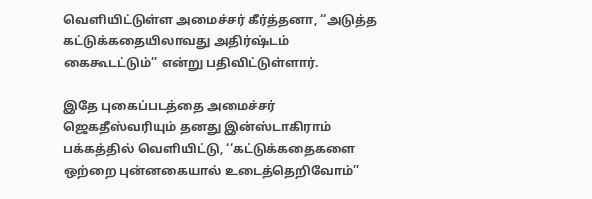வெளியிட்டுள்ள அமைச்சர் கீர்த்தனா, ‘‘அடுத்த கட்டுக்கதையிலாவது அதிர்ஷ்டம் கைகூடட்டும்’’ என்று பதிவிட்டுள்ளார்.

இதே புகைப்படத்தை அமைச்சர் ஜெகதீஸ்வரியும் தனது இன்ஸ்டாகிராம் பக்கத்தில் வெளியிட்டு, ‘‘கட்டுக்கதைகளை ஒற்றை புன்னகையால் உடைத்தெறிவோம்’’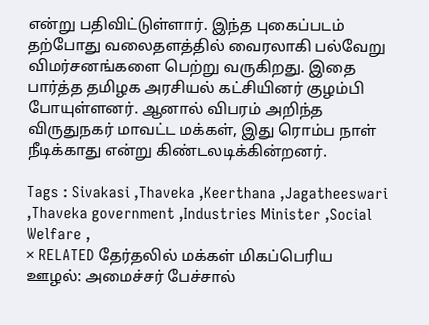என்று பதிவிட்டுள்ளார். இந்த புகைப்படம் தற்போது வலைதளத்தில் வைரலாகி பல்வேறு விமர்சனங்களை பெற்று வருகிறது. இதை பார்த்த தமிழக அரசியல் கட்சியினர் குழம்பி போயுள்ளனர். ஆனால் விபரம் அறிந்த விருதுநகர் மாவட்ட மக்கள், இது ரொம்ப நாள் நீடிக்காது என்று கிண்டலடிக்கின்றனர்.

Tags : Sivakasi ,Thaveka ,Keerthana ,Jagatheeswari ,Thaveka government ,Industries Minister ,Social Welfare ,
× RELATED தேர்தலில் மக்கள் மிகப்பெரிய ஊழல்: அமைச்சர் பேச்சால்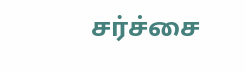சர்ச்சை